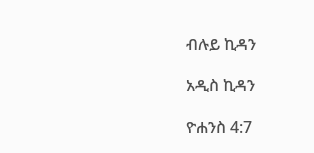ብሉይ ኪዳን

አዲስ ኪዳን

ዮሐንስ 4:7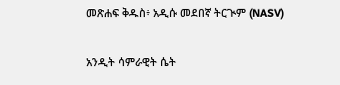መጽሐፍ ቅዱስ፥ አዲሱ መደበኛ ትርጒም (NASV)

አንዲት ሳምራዊት ሴት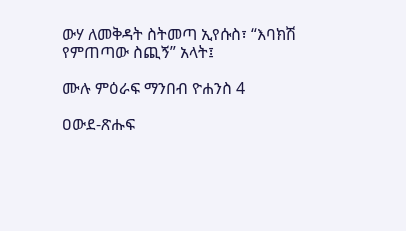ውሃ ለመቅዳት ስትመጣ ኢየሱስ፣ “እባክሽ የምጠጣው ስጪኝ” አላት፤

ሙሉ ምዕራፍ ማንበብ ዮሐንስ 4

ዐውደ-ጽሑፍ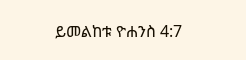ይመልከቱ ዮሐንስ 4:7